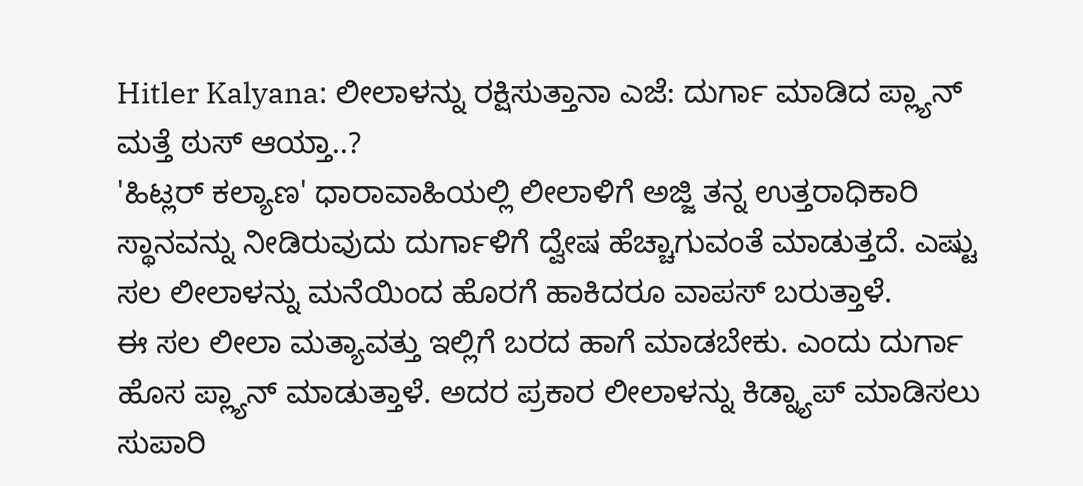Hitler Kalyana: ಲೀಲಾಳನ್ನು ರಕ್ಷಿಸುತ್ತಾನಾ ಎಜೆ: ದುರ್ಗಾ ಮಾಡಿದ ಪ್ಲ್ಯಾನ್ ಮತ್ತೆ ಠುಸ್ ಆಯ್ತಾ..?
'ಹಿಟ್ಲರ್ ಕಲ್ಯಾಣ' ಧಾರಾವಾಹಿಯಲ್ಲಿ ಲೀಲಾಳಿಗೆ ಅಜ್ಜಿ ತನ್ನ ಉತ್ತರಾಧಿಕಾರಿ ಸ್ಥಾನವನ್ನು ನೀಡಿರುವುದು ದುರ್ಗಾಳಿಗೆ ದ್ವೇಷ ಹೆಚ್ಚಾಗುವಂತೆ ಮಾಡುತ್ತದೆ. ಎಷ್ಟು ಸಲ ಲೀಲಾಳನ್ನು ಮನೆಯಿಂದ ಹೊರಗೆ ಹಾಕಿದರೂ ವಾಪಸ್ ಬರುತ್ತಾಳೆ.
ಈ ಸಲ ಲೀಲಾ ಮತ್ಯಾವತ್ತು ಇಲ್ಲಿಗೆ ಬರದ ಹಾಗೆ ಮಾಡಬೇಕು. ಎಂದು ದುರ್ಗಾ ಹೊಸ ಪ್ಲ್ಯಾನ್ ಮಾಡುತ್ತಾಳೆ. ಅದರ ಪ್ರಕಾರ ಲೀಲಾಳನ್ನು ಕಿಡ್ನ್ಯಾಪ್ ಮಾಡಿಸಲು ಸುಪಾರಿ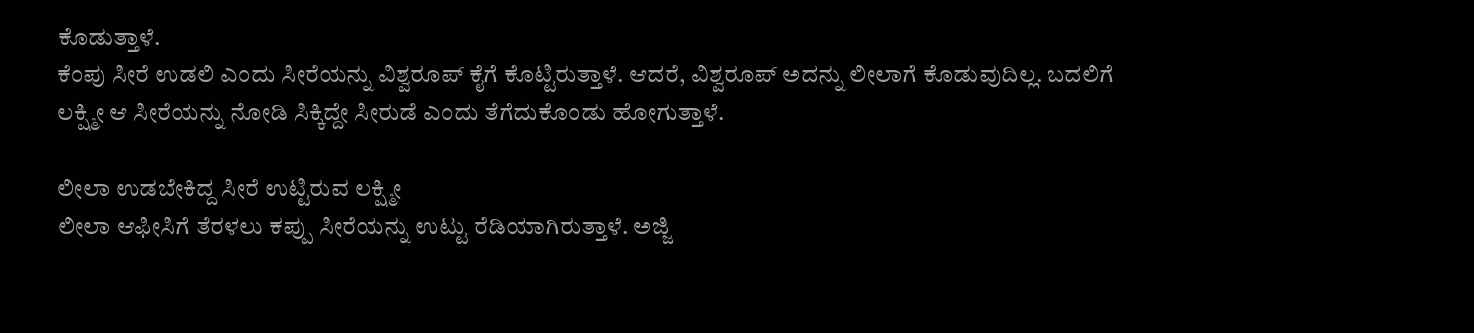ಕೊಡುತ್ತಾಳೆ.
ಕೆಂಪು ಸೀರೆ ಉಡಲಿ ಎಂದು ಸೀರೆಯನ್ನು ವಿಶ್ವರೂಪ್ ಕೈಗೆ ಕೊಟ್ಟಿರುತ್ತಾಳೆ. ಆದರೆ, ವಿಶ್ವರೂಪ್ ಅದನ್ನು ಲೀಲಾಗೆ ಕೊಡುವುದಿಲ್ಲ. ಬದಲಿಗೆ ಲಕ್ಷ್ಮೀ ಆ ಸೀರೆಯನ್ನು ನೋಡಿ ಸಿಕ್ಕಿದ್ದೇ ಸೀರುಡೆ ಎಂದು ತೆಗೆದುಕೊಂಡು ಹೋಗುತ್ತಾಳೆ.

ಲೀಲಾ ಉಡಬೇಕಿದ್ದ ಸೀರೆ ಉಟ್ಟಿರುವ ಲಕ್ಷ್ಮೀ
ಲೀಲಾ ಆಫೀಸಿಗೆ ತೆರಳಲು ಕಪ್ಪು ಸೀರೆಯನ್ನು ಉಟ್ಟು ರೆಡಿಯಾಗಿರುತ್ತಾಳೆ. ಅಜ್ಜಿ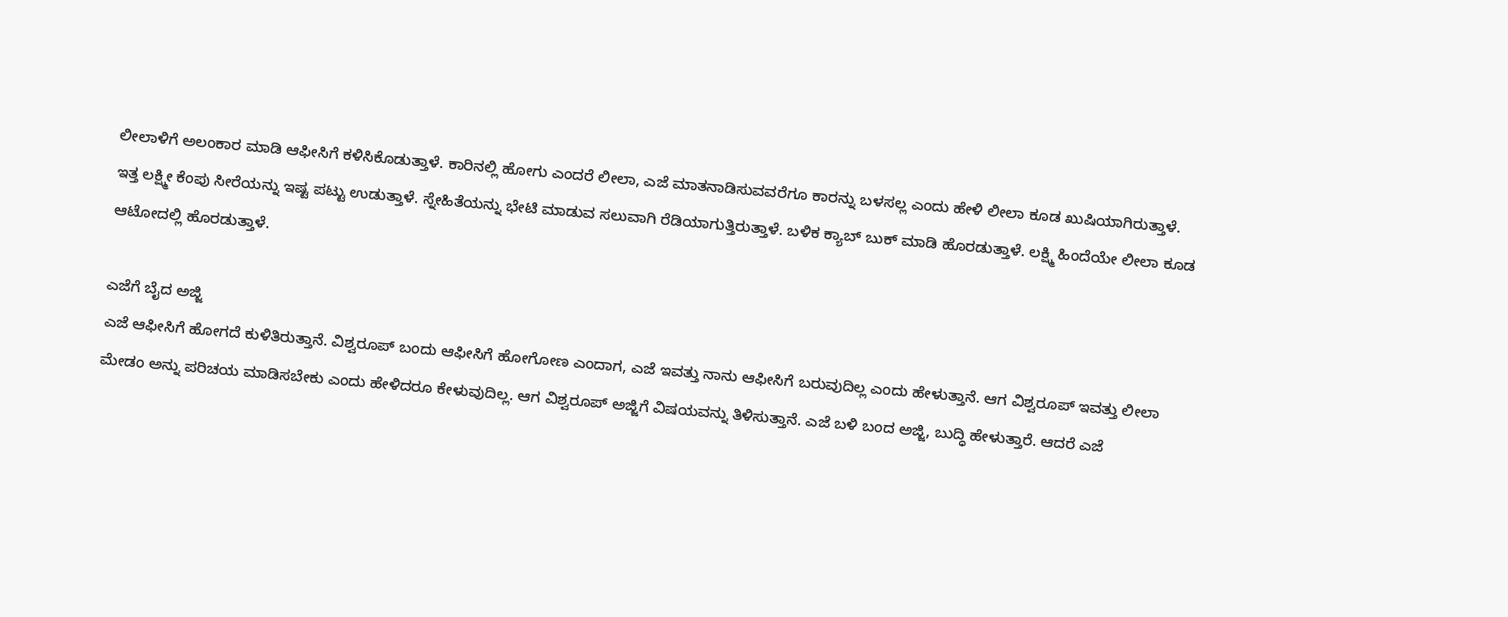ಲೀಲಾಳಿಗೆ ಅಲಂಕಾರ ಮಾಡಿ ಆಫೀಸಿಗೆ ಕಳಿಸಿಕೊಡುತ್ತಾಳೆ. ಕಾರಿನಲ್ಲಿ ಹೋಗು ಎಂದರೆ ಲೀಲಾ, ಎಜೆ ಮಾತನಾಡಿಸುವವರೆಗೂ ಕಾರನ್ನು ಬಳಸಲ್ಲ ಎಂದು ಹೇಳಿ ಲೀಲಾ ಕೂಡ ಖುಷಿಯಾಗಿರುತ್ತಾಳೆ. ಇತ್ತ ಲಕ್ಷ್ಮೀ ಕೆಂಪು ಸೀರೆಯನ್ನು ಇಷ್ಟ ಪಟ್ಟು ಉಡುತ್ತಾಳೆ. ಸ್ನೇಹಿತೆಯನ್ನು ಭೇಟಿ ಮಾಡುವ ಸಲುವಾಗಿ ರೆಡಿಯಾಗುತ್ತಿರುತ್ತಾಳೆ. ಬಳಿಕ ಕ್ಯಾಬ್ ಬುಕ್ ಮಾಡಿ ಹೊರಡುತ್ತಾಳೆ. ಲಕ್ಷ್ಮಿ ಹಿಂದೆಯೇ ಲೀಲಾ ಕೂಡ ಆಟೋದಲ್ಲಿ ಹೊರಡುತ್ತಾಳೆ.

ಎಜೆಗೆ ಬೈದ ಅಜ್ಜಿ
ಎಜೆ ಆಫೀಸಿಗೆ ಹೋಗದೆ ಕುಳಿತಿರುತ್ತಾನೆ. ವಿಶ್ವರೂಪ್ ಬಂದು ಆಫೀಸಿಗೆ ಹೋಗೋಣ ಎಂದಾಗ, ಎಜೆ ಇವತ್ತು ನಾನು ಆಫೀಸಿಗೆ ಬರುವುದಿಲ್ಲ ಎಂದು ಹೇಳುತ್ತಾನೆ. ಆಗ ವಿಶ್ವರೂಪ್ ಇವತ್ತು ಲೀಲಾ ಮೇಡಂ ಅನ್ನು ಪರಿಚಯ ಮಾಡಿಸಬೇಕು ಎಂದು ಹೇಳಿದರೂ ಕೇಳುವುದಿಲ್ಲ. ಆಗ ವಿಶ್ವರೂಪ್ ಅಜ್ಜಿಗೆ ವಿಷಯವನ್ನು ತಿಳಿಸುತ್ತಾನೆ. ಎಜೆ ಬಳಿ ಬಂದ ಅಜ್ಜಿ, ಬುದ್ಧಿ ಹೇಳುತ್ತಾರೆ. ಆದರೆ ಎಜೆ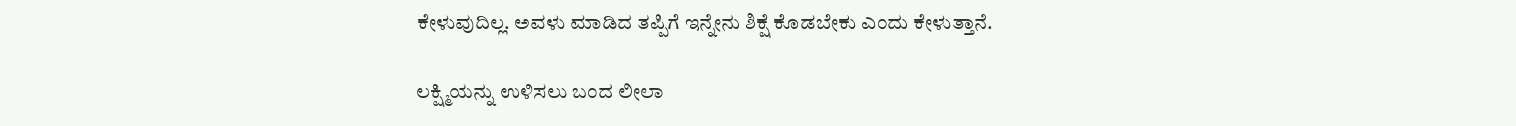ಕೇಳುವುದಿಲ್ಲ. ಅವಳು ಮಾಡಿದ ತಪ್ಪಿಗೆ ಇನ್ನೇನು ಶಿಕ್ಷೆ ಕೊಡಬೇಕು ಎಂದು ಕೇಳುತ್ತಾನೆ.

ಲಕ್ಷ್ಮಿಯನ್ನು ಉಳಿಸಲು ಬಂದ ಲೀಲಾ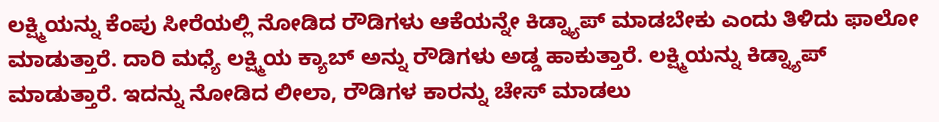ಲಕ್ಷ್ಮಿಯನ್ನು ಕೆಂಪು ಸೀರೆಯಲ್ಲಿ ನೋಡಿದ ರೌಡಿಗಳು ಆಕೆಯನ್ನೇ ಕಿಡ್ನ್ಯಾಪ್ ಮಾಡಬೇಕು ಎಂದು ತಿಳಿದು ಫಾಲೋ ಮಾಡುತ್ತಾರೆ. ದಾರಿ ಮಧ್ಯೆ ಲಕ್ಷ್ಮಿಯ ಕ್ಯಾಬ್ ಅನ್ನು ರೌಡಿಗಳು ಅಡ್ಡ ಹಾಕುತ್ತಾರೆ. ಲಕ್ಷ್ಮಿಯನ್ನು ಕಿಡ್ನ್ಯಾಪ್ ಮಾಡುತ್ತಾರೆ. ಇದನ್ನು ನೋಡಿದ ಲೀಲಾ, ರೌಡಿಗಳ ಕಾರನ್ನು ಚೇಸ್ ಮಾಡಲು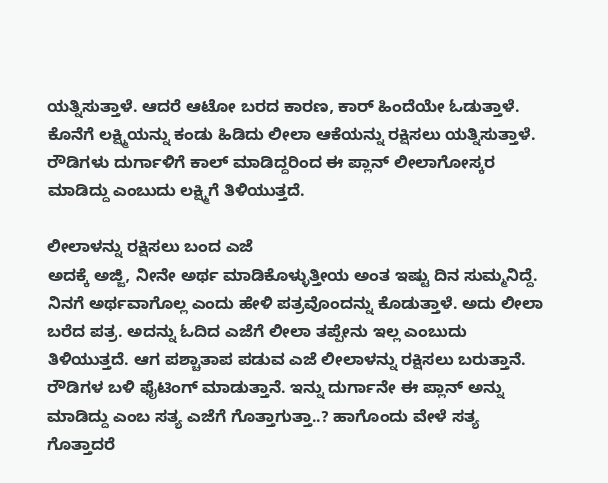ಯತ್ನಿಸುತ್ತಾಳೆ. ಆದರೆ ಆಟೋ ಬರದ ಕಾರಣ, ಕಾರ್ ಹಿಂದೆಯೇ ಓಡುತ್ತಾಳೆ. ಕೊನೆಗೆ ಲಕ್ಷ್ಮಿಯನ್ನು ಕಂಡು ಹಿಡಿದು ಲೀಲಾ ಆಕೆಯನ್ನು ರಕ್ಷಿಸಲು ಯತ್ನಿಸುತ್ತಾಳೆ. ರೌಡಿಗಳು ದುರ್ಗಾಳಿಗೆ ಕಾಲ್ ಮಾಡಿದ್ದರಿಂದ ಈ ಪ್ಲಾನ್ ಲೀಲಾಗೋಸ್ಕರ ಮಾಡಿದ್ದು ಎಂಬುದು ಲಕ್ಷ್ಮಿಗೆ ತಿಳಿಯುತ್ತದೆ.

ಲೀಲಾಳನ್ನು ರಕ್ಷಿಸಲು ಬಂದ ಎಜೆ
ಅದಕ್ಕೆ ಅಜ್ಜಿ, ನೀನೇ ಅರ್ಥ ಮಾಡಿಕೊಳ್ಳುತ್ತೀಯ ಅಂತ ಇಷ್ಟು ದಿನ ಸುಮ್ಮನಿದ್ದೆ. ನಿನಗೆ ಅರ್ಥವಾಗೊಲ್ಲ ಎಂದು ಹೇಳಿ ಪತ್ರವೊಂದನ್ನು ಕೊಡುತ್ತಾಳೆ. ಅದು ಲೀಲಾ ಬರೆದ ಪತ್ರ. ಅದನ್ನು ಓದಿದ ಎಜೆಗೆ ಲೀಲಾ ತಪ್ಪೇನು ಇಲ್ಲ ಎಂಬುದು ತಿಳಿಯುತ್ತದೆ. ಆಗ ಪಶ್ಚಾತಾಪ ಪಡುವ ಎಜೆ ಲೀಲಾಳನ್ನು ರಕ್ಷಿಸಲು ಬರುತ್ತಾನೆ. ರೌಡಿಗಳ ಬಳಿ ಫೈಟಿಂಗ್ ಮಾಡುತ್ತಾನೆ. ಇನ್ನು ದುರ್ಗಾನೇ ಈ ಪ್ಲಾನ್ ಅನ್ನು ಮಾಡಿದ್ದು ಎಂಬ ಸತ್ಯ ಎಜೆಗೆ ಗೊತ್ತಾಗುತ್ತಾ..? ಹಾಗೊಂದು ವೇಳೆ ಸತ್ಯ ಗೊತ್ತಾದರೆ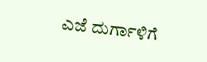ಎಜೆ ದುರ್ಗಾಳಿಗೆ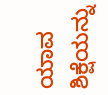ಯಾವ ಶಿಕ್ಷೆಯನ್ನು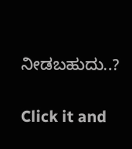ನೀಡಬಹುದು..?


Click it and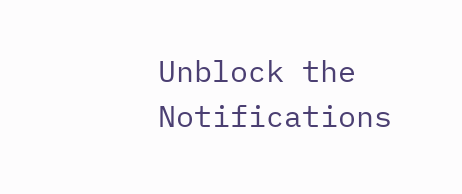Unblock the Notifications